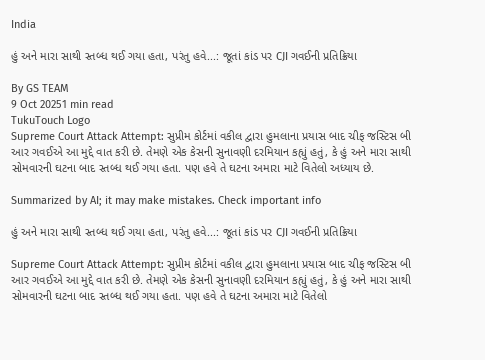India

હું અને મારા સાથી સ્તબ્ધ થઈ ગયા હતા, પરંતુ હવે...: જૂતાં કાંડ પર CJI ગવઈની પ્રતિક્રિયા

By GS TEAM
9 Oct 20251 min read
TukuTouch Logo
Supreme Court Attack Attempt: સુપ્રીમ કોર્ટમાં વકીલ દ્વારા હુમલાના પ્રયાસ બાદ ચીફ જસ્ટિસ બી આર ગવઈએ આ મુદ્દે વાત કરી છે. તેમણે એક કેસની સુનાવણી દરમિયાન કહ્યું હતું, કે હું અને મારા સાથી સોમવારની ઘટના બાદ સ્તબ્ધ થઈ ગયા હતા. પણ હવે તે ઘટના અમારા માટે વિતેલો અધ્યાય છે.

Summarized by AI; it may make mistakes. Check important info

હું અને મારા સાથી સ્તબ્ધ થઈ ગયા હતા, પરંતુ હવે...: જૂતાં કાંડ પર CJI ગવઈની પ્રતિક્રિયા

Supreme Court Attack Attempt: સુપ્રીમ કોર્ટમાં વકીલ દ્વારા હુમલાના પ્રયાસ બાદ ચીફ જસ્ટિસ બી આર ગવઈએ આ મુદ્દે વાત કરી છે. તેમણે એક કેસની સુનાવણી દરમિયાન કહ્યું હતું, કે હું અને મારા સાથી સોમવારની ઘટના બાદ સ્તબ્ધ થઈ ગયા હતા. પણ હવે તે ઘટના અમારા માટે વિતેલો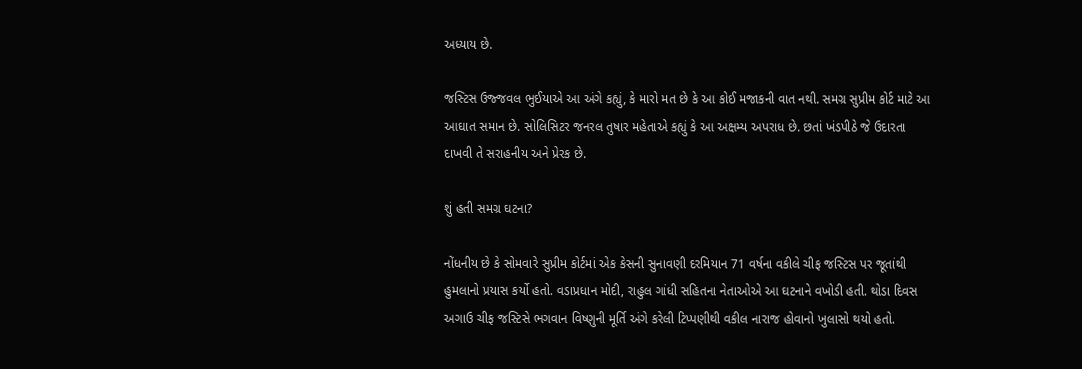અધ્યાય છે.

જસ્ટિસ ઉજ્જવલ ભુઈયાએ આ અંગે કહ્યું, કે મારો મત છે કે આ કોઈ મજાકની વાત નથી. સમગ્ર સુપ્રીમ કોર્ટ માટે આ આઘાત સમાન છે. સોલિસિટર જનરલ તુષાર મહેતાએ કહ્યું કે આ અક્ષમ્ય અપરાધ છે. છતાં ખંડપીઠે જે ઉદારતા દાખવી તે સરાહનીય અને પ્રેરક છે.

શું હતી સમગ્ર ઘટના?

નોંધનીય છે કે સોમવારે સુપ્રીમ કોર્ટમાં એક કેસની સુનાવણી દરમિયાન 71 વર્ષના વકીલે ચીફ જસ્ટિસ પર જૂતાંથી હુમલાનો પ્રયાસ કર્યો હતો. વડાપ્રધાન મોદી, રાહુલ ગાંધી સહિતના નેતાઓએ આ ઘટનાને વખોડી હતી. થોડા દિવસ અગાઉ ચીફ જસ્ટિસે ભગવાન વિષ્ણુની મૂર્તિ અંગે કરેલી ટિપ્પણીથી વકીલ નારાજ હોવાનો ખુલાસો થયો હતો.